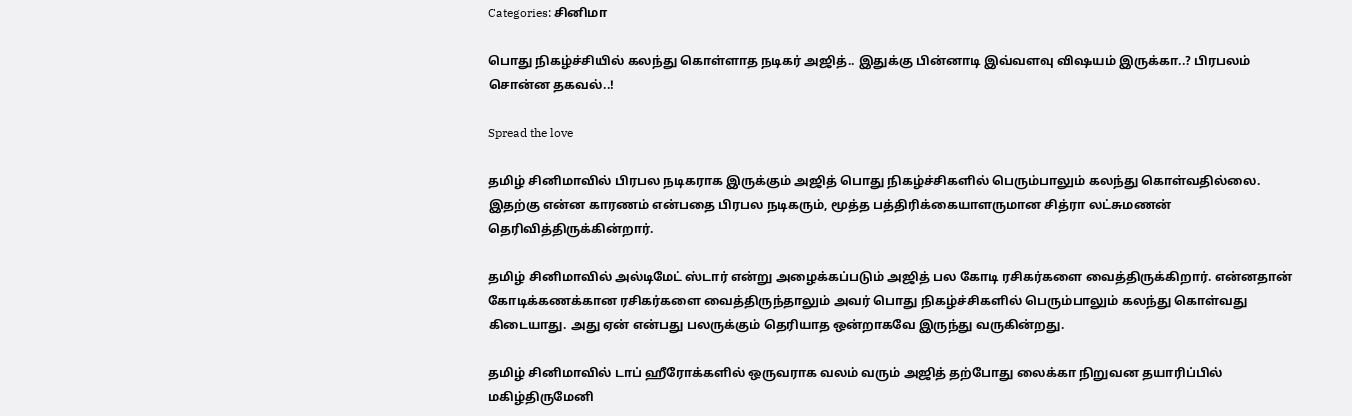Categories: சினிமா

பொது நிகழ்ச்சியில் கலந்து கொள்ளாத நடிகர் அஜித்.. இதுக்கு பின்னாடி இவ்வளவு விஷயம் இருக்கா..? பிரபலம் சொன்ன தகவல்..!

Spread the love

தமிழ் சினிமாவில் பிரபல நடிகராக இருக்கும் அஜித் பொது நிகழ்ச்சிகளில் பெரும்பாலும் கலந்து கொள்வதில்லை. இதற்கு என்ன காரணம் என்பதை பிரபல நடிகரும், மூத்த பத்திரிக்கையாளருமான சித்ரா லட்சுமணன் தெரிவித்திருக்கின்றார்.

தமிழ் சினிமாவில் அல்டிமேட் ஸ்டார் என்று அழைக்கப்படும் அஜித் பல கோடி ரசிகர்களை வைத்திருக்கிறார். என்னதான் கோடிக்கணக்கான ரசிகர்களை வைத்திருந்தாலும் அவர் பொது நிகழ்ச்சிகளில் பெரும்பாலும் கலந்து கொள்வது கிடையாது. அது ஏன் என்பது பலருக்கும் தெரியாத ஒன்றாகவே இருந்து வருகின்றது.

தமிழ் சினிமாவில் டாப் ஹீரோக்களில் ஒருவராக வலம் வரும் அஜித் தற்போது லைக்கா நிறுவன தயாரிப்பில் மகிழ்திருமேனி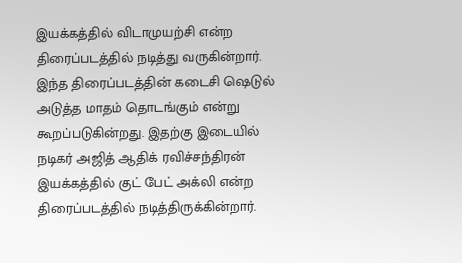இயக்கத்தில் விடாமுயற்சி என்ற திரைப்படத்தில் நடித்து வருகின்றார். இந்த திரைப்படத்தின் கடைசி ஷெடுல் அடுத்த மாதம் தொடங்கும் என்று கூறப்படுகின்றது. இதற்கு இடையில் நடிகர் அஜித் ஆதிக் ரவிச்சந்திரன் இயக்கத்தில் குட் பேட் அக்லி என்ற திரைப்படத்தில் நடித்திருக்கின்றார்.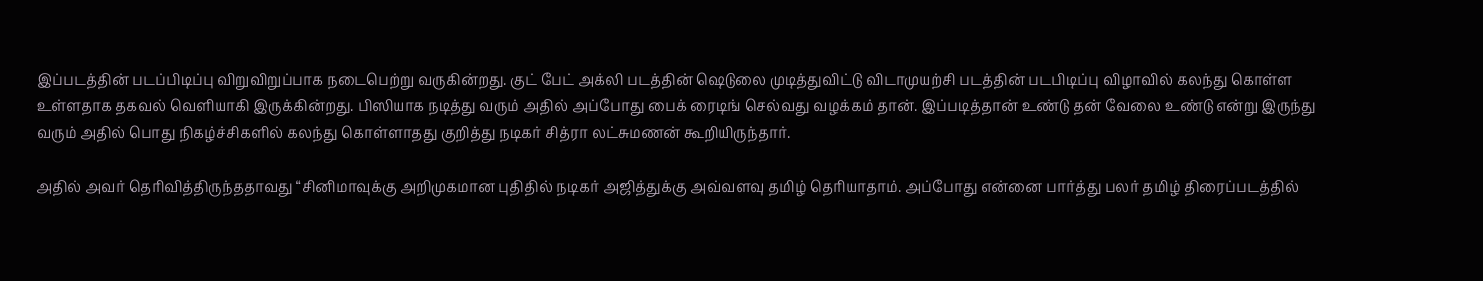இப்படத்தின் படப்பிடிப்பு விறுவிறுப்பாக நடைபெற்று வருகின்றது. குட் பேட் அக்லி படத்தின் ஷெடுலை முடித்துவிட்டு விடாமுயற்சி படத்தின் படபிடிப்பு விழாவில் கலந்து கொள்ள உள்ளதாக தகவல் வெளியாகி இருக்கின்றது. பிஸியாக நடித்து வரும் அதில் அப்போது பைக் ரைடிங் செல்வது வழக்கம் தான். இப்படித்தான் உண்டு தன் வேலை உண்டு என்று இருந்து வரும் அதில் பொது நிகழ்ச்சிகளில் கலந்து கொள்ளாதது குறித்து நடிகர் சித்ரா லட்சுமணன் கூறியிருந்தார்.

அதில் அவர் தெரிவித்திருந்ததாவது “சினிமாவுக்கு அறிமுகமான புதிதில் நடிகர் அஜித்துக்கு அவ்வளவு தமிழ் தெரியாதாம். அப்போது என்னை பார்த்து பலர் தமிழ் திரைப்படத்தில்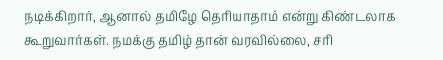நடிக்கிறார், ஆனால் தமிழே தெரியாதாம் என்று கிண்டலாக கூறுவார்கள். நமக்கு தமிழ் தான் வரவில்லை, சரி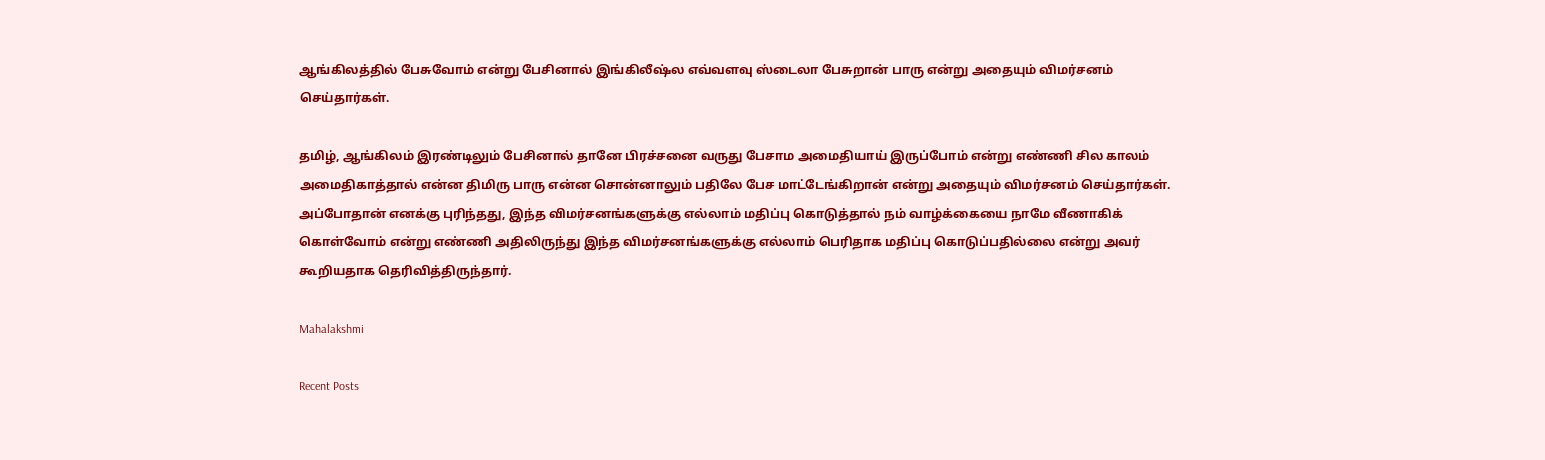ஆங்கிலத்தில் பேசுவோம் என்று பேசினால் இங்கிலீஷ்ல எவ்வளவு ஸ்டைலா பேசுறான் பாரு என்று அதையும் விமர்சனம் செய்தார்கள்.

தமிழ், ஆங்கிலம் இரண்டிலும் பேசினால் தானே பிரச்சனை வருது பேசாம அமைதியாய் இருப்போம் என்று எண்ணி சில காலம் அமைதிகாத்தால் என்ன திமிரு பாரு என்ன சொன்னாலும் பதிலே பேச மாட்டேங்கிறான் என்று அதையும் விமர்சனம் செய்தார்கள். அப்போதான் எனக்கு புரிந்தது, இந்த விமர்சனங்களுக்கு எல்லாம் மதிப்பு கொடுத்தால் நம் வாழ்க்கையை நாமே வீணாகிக் கொள்வோம் என்று எண்ணி அதிலிருந்து இந்த விமர்சனங்களுக்கு எல்லாம் பெரிதாக மதிப்பு கொடுப்பதில்லை என்று அவர் கூறியதாக தெரிவித்திருந்தார்.

Mahalakshmi

Recent Posts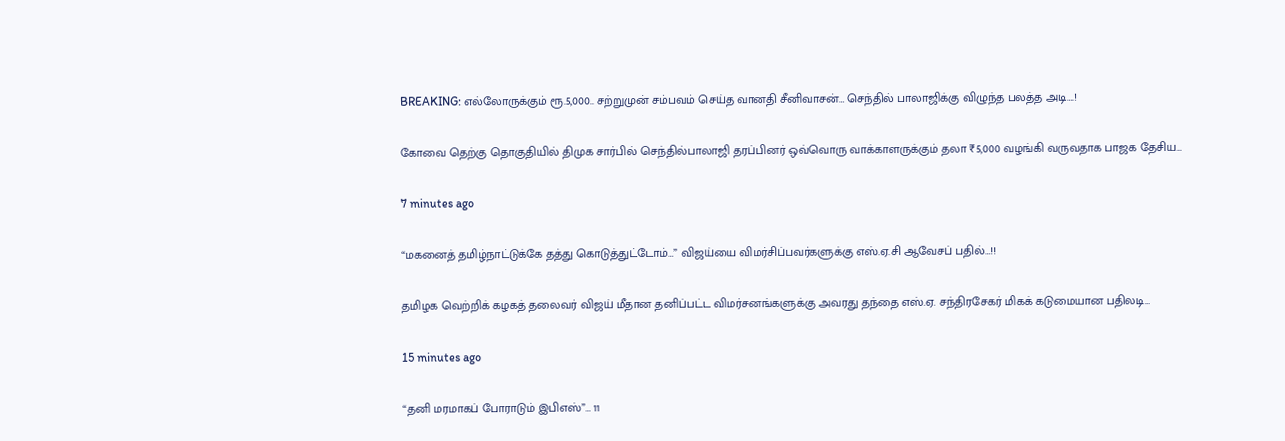BREAKING: எல்லோருக்கும் ரூ.5,000.. சற்றுமுன் சம்பவம் செய்த வானதி சீனிவாசன்… செந்தில் பாலாஜிக்கு விழுந்த பலத்த அடி….!

கோவை தெற்கு தொகுதியில் திமுக சார்பில் செந்தில்பாலாஜி தரப்பினர் ஒவ்வொரு வாக்காளருக்கும் தலா ₹5,000 வழங்கி வருவதாக பாஜக தேசிய…

7 minutes ago

“மகனைத் தமிழ்நாட்டுக்கே தத்து கொடுத்துட்டோம்…” விஜய்யை விமர்சிப்பவர்களுக்கு எஸ்.ஏ.சி ஆவேசப் பதில்…!!

தமிழக வெற்றிக் கழகத் தலைவர் விஜய் மீதான தனிப்பட்ட விமர்சனங்களுக்கு அவரது தந்தை எஸ்.ஏ. சந்திரசேகர் மிகக் கடுமையான பதிலடி…

15 minutes ago

“தனி மரமாகப் போராடும் இபிஎஸ்”… 11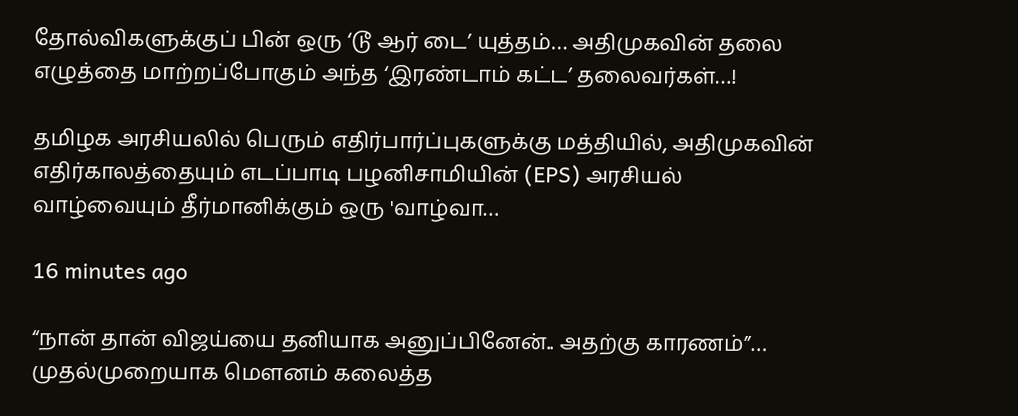தோல்விகளுக்குப் பின் ஒரு ‘டூ ஆர் டை’ யுத்தம்… அதிமுகவின் தலை எழுத்தை மாற்றப்போகும் அந்த ‘இரண்டாம் கட்ட’ தலைவர்கள்…!

தமிழக அரசியலில் பெரும் எதிர்பார்ப்புகளுக்கு மத்தியில், அதிமுகவின் எதிர்காலத்தையும் எடப்பாடி பழனிசாமியின் (EPS) அரசியல் வாழ்வையும் தீர்மானிக்கும் ஒரு 'வாழ்வா…

16 minutes ago

“நான் தான் விஜய்யை தனியாக அனுப்பினேன்.. அதற்கு காரணம்”… முதல்முறையாக மௌனம் கலைத்த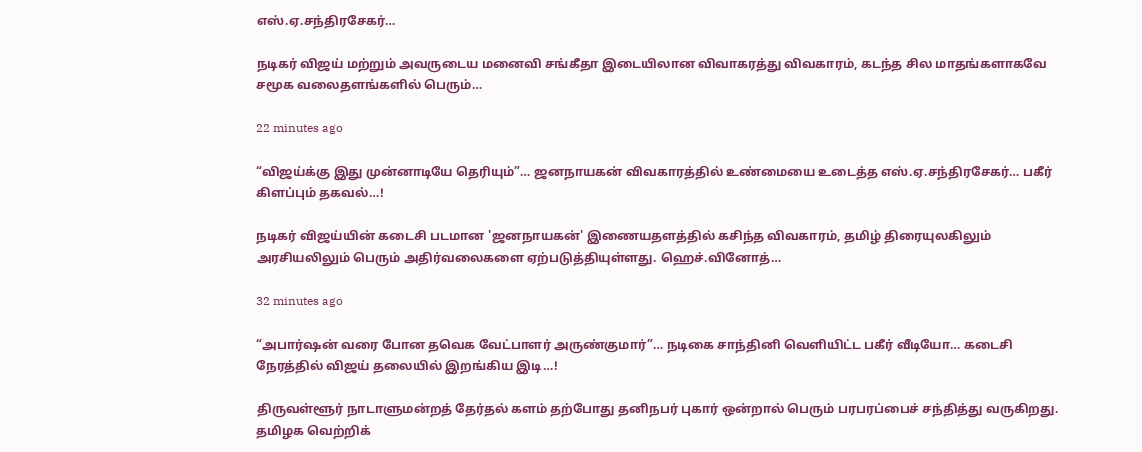எஸ்.ஏ.சந்திரசேகர்…

நடிகர் விஜய் மற்றும் அவருடைய மனைவி சங்கீதா இடையிலான விவாகரத்து விவகாரம், கடந்த சில மாதங்களாகவே சமூக வலைதளங்களில் பெரும்…

22 minutes ago

“விஜய்க்கு இது முன்னாடியே தெரியும்”… ஜனநாயகன் விவகாரத்தில் உண்மையை உடைத்த எஸ்.ஏ.சந்திரசேகர்… பகீர் கிளப்பும் தகவல்…!

நடிகர் விஜய்யின் கடைசி படமான 'ஜனநாயகன்' இணையதளத்தில் கசிந்த விவகாரம், தமிழ் திரையுலகிலும் அரசியலிலும் பெரும் அதிர்வலைகளை ஏற்படுத்தியுள்ளது. ஹெச்.வினோத்…

32 minutes ago

“அபார்ஷன் வரை போன தவெக வேட்பாளர் அருண்குமார்”… நடிகை சாந்தினி வெளியிட்ட பகீர் வீடியோ… கடைசி நேரத்தில் விஜய் தலையில் இறங்கிய இடி…!

திருவள்ளூர் நாடாளுமன்றத் தேர்தல் களம் தற்போது தனிநபர் புகார் ஒன்றால் பெரும் பரபரப்பைச் சந்தித்து வருகிறது. தமிழக வெற்றிக்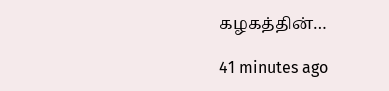கழகத்தின்…

41 minutes ago